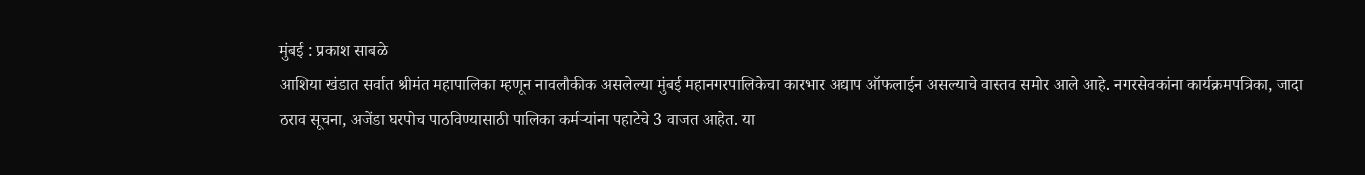मुंबई : प्रकाश साबळे
आशिया खंडात सर्वात श्रीमंत महापालिका म्हणून नावलौकीक असलेल्या मुंबई महानगरपालिकेचा कारभार अद्याप ऑफलाईन असल्याचे वास्तव समोर आले आहे. नगरसेवकांना कार्यक्रमपत्रिका, जादा ठराव सूचना, अजेंडा घरपोच पाठविण्यासाठी पालिका कर्मऱ्यांना पहाटेचे 3 वाजत आहेत. या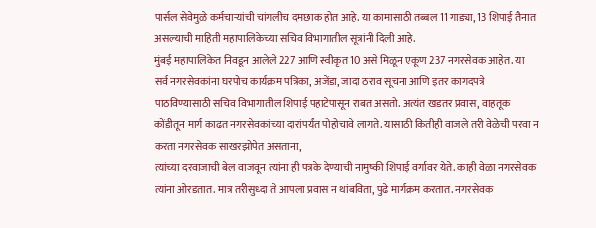पार्सल सेवेमुळे कर्मचाऱ्यांची चांगलीच दमछाक होत आहे. या कामासाठी तब्बल 11 गाड्या, 13 शिपाई तैनात असल्याची माहिती महापालिकेच्या सचिव विभागातील सूत्रांनी दिली आहे.
मुंबई महापालिकेत निवडून आलेले 227 आणि स्वीकृत 10 असे मिळून एकूण 237 नगरसेवक आहेत. या सर्व नगरसेवकांना घरपोच कार्यक्रम पत्रिका, अजेंडा, जादा ठराव सूचना आणि इतर कागदपत्रे पाठविण्यासाठी सचिव विभागातील शिपाई पहाटेपासून राबत असतो. अत्यंत खडतर प्रवास, वाहतूक कोंडीतून मार्ग काढत नगरसेवकांच्या दारांपर्यंत पोहोचावे लागते. यासाठी कितीही वाजले तरी वेळेची परवा न करता नगरसेवक साखरझोपेत असताना,
त्यांच्या दरवाजाची बेल वाजवून त्यांना ही पत्रके देण्याची नामुष्की शिपाई वर्गावर येते. काही वेळा नगरसेवक त्यांना ओरडतात. मात्र तरीसुध्दा ते आपला प्रवास न थांबविता, पुढे मार्गक्रम करतात. नगरसेवक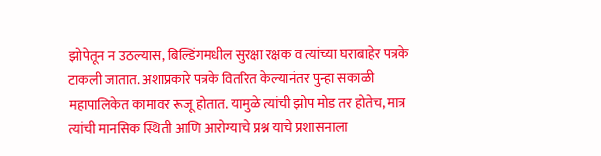झोपेतून न उठल्यास, बिल्डिंगमधील सुरक्षा रक्षक व त्यांच्या घराबाहेर पत्रके टाकली जातात. अशाप्रकारे पत्रके वितरित केल्यानंतर पुन्हा सकाळी महापालिकेत कामावर रूजू होतात. यामुळे त्यांची झोप मोड तर होतेच, मात्र त्यांची मानसिक स्थिती आणि आरोग्याचे प्रश्न याचे प्रशासनाला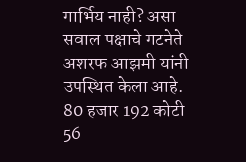गार्भिय नाही? असा सवाल पक्षाचे गटनेते अशरफ आझमी यांनी उपस्थित केला आहे.
80 हजार 192 कोटी 56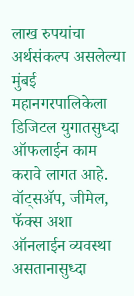लाख रुपयांचा अर्थसंकल्प असलेल्या मुंबई महानगरपालिकेला डिजिटल युगातसुध्दा ऑफलाईन काम करावे लागत आहे. वॉट्सॲप, जीमेल, फॅक्स अशा ऑनलाईन व्यवस्था असतानासुध्दा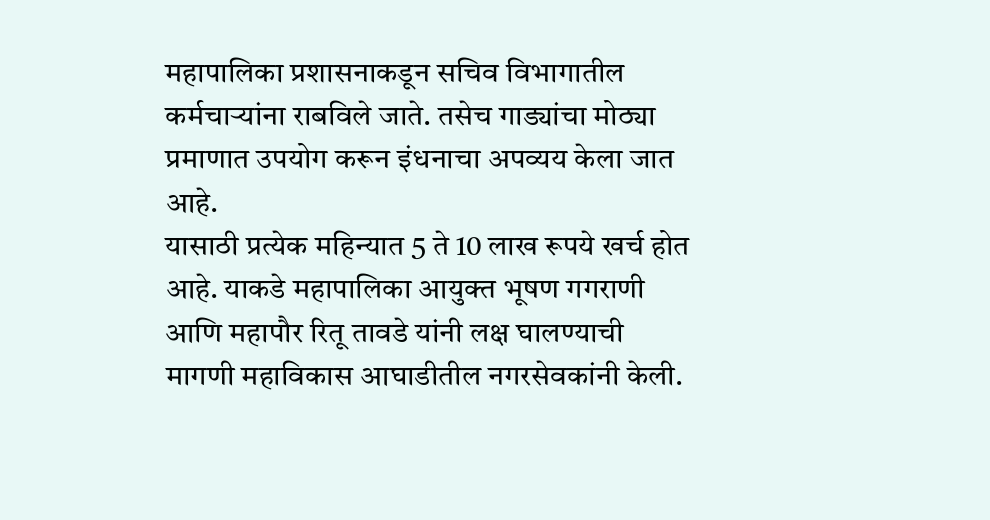महापालिका प्रशासनाकडून सचिव विभागातील कर्मचाऱ्यांना राबविले जाते. तसेच गाड्यांचा मोठ्या प्रमाणात उपयोग करून इंधनाचा अपव्यय केला जात आहे.
यासाठी प्रत्येक महिन्यात 5 ते 10 लाख रूपये खर्च होत आहे. याकडे महापालिका आयुक्त भूषण गगराणी आणि महापौर रितू तावडे यांनी लक्ष घालण्याची मागणी महाविकास आघाडीतील नगरसेवकांनी केली.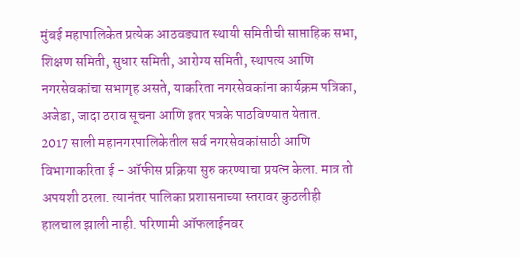मुंबई महापालिकेत प्रत्येक आठवड्यात स्थायी समितीची साप्ताहिक सभा, शिक्षण समिती, सुधार समिती, आरोग्य समिती, स्थापत्य आणि नगरसेवकांचा सभागृह असते, याकरिता नगरसेवकांना कार्यक्रम पत्रिका, अजेडा, जादा ठराव सूचना आणि इतर पत्रके पाठविण्यात येतात.
2017 साली महानगरपालिकेतील सर्व नगरसेवकांसाठी आणि विभागाकरिता ई - ऑफीस प्रक्रिया सुरु करण्याचा प्रयत्न केला. मात्र तो अपयशी ठरला. त्यानंतर पालिका प्रशासनाच्या स्तरावर कुठलीही हालचाल झाली नाही. परिणामी ऑफलाईनवर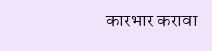कारभार करावा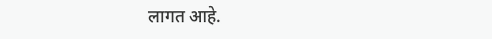लागत आहे.